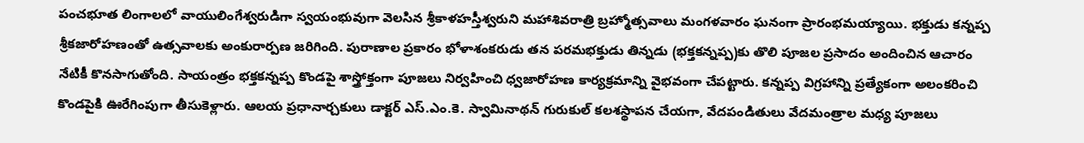పంచభూత లింగాలలో వాయులింగేశ్వరుడిగా స్వయంభువుగా వెలసిన శ్రీకాళహస్తీశ్వరుని మహాశివరాత్రి బ్రహ్మోత్సవాలు మంగళవారం ఘనంగా ప్రారంభమయ్యాయి. భక్తుడు కన్నప్ప శ్రీకజారోహణంతో ఉత్సవాలకు అంకురార్పణ జరిగింది. పురాణాల ప్రకారం భోళాశంకరుడు తన పరమభక్తుడు తిన్నడు (భక్తకన్నప్ప)కు తొలి పూజల ప్రసాదం అందించిన ఆచారం నేటికీ కొనసాగుతోంది. సాయంత్రం భక్తకన్నప్ప కొండపై శాస్త్రోక్తంగా పూజలు నిర్వహించి ధ్వజారోహణ కార్యక్రమాన్ని వైభవంగా చేపట్టారు. కన్నప్ప విగ్రహాన్ని ప్రత్యేకంగా అలంకరించి కొండపైకి ఊరేగింపుగా తీసుకెళ్లారు. ఆలయ ప్రధానార్చకులు డాక్టర్ ఎస్.ఎం.కె. స్వామినాథన్ గురుకుల్ కలశస్థాపన చేయగా, వేదపండితులు వేదమంత్రాల మధ్య పూజలు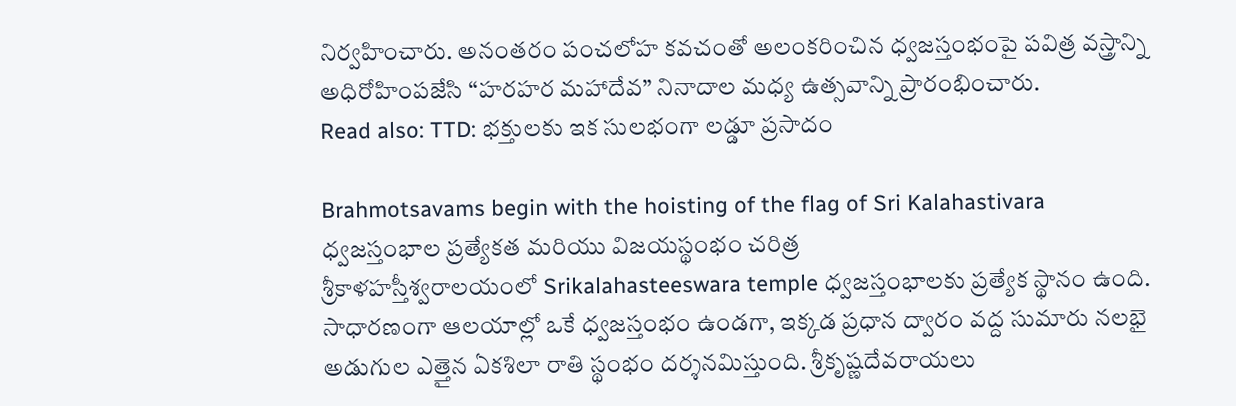నిర్వహించారు. అనంతరం పంచలోహ కవచంతో అలంకరించిన ధ్వజస్తంభంపై పవిత్ర వస్త్రాన్ని అధిరోహింపజేసి “హరహర మహాదేవ” నినాదాల మధ్య ఉత్సవాన్ని ప్రారంభించారు.
Read also: TTD: భక్తులకు ఇక సులభంగా లడ్డూ ప్రసాదం

Brahmotsavams begin with the hoisting of the flag of Sri Kalahastivara
ధ్వజస్తంభాల ప్రత్యేకత మరియు విజయస్థంభం చరిత్ర
శ్రీకాళహస్తీశ్వరాలయంలో Srikalahasteeswara temple ధ్వజస్తంభాలకు ప్రత్యేక స్థానం ఉంది. సాధారణంగా ఆలయాల్లో ఒకే ధ్వజస్తంభం ఉండగా, ఇక్కడ ప్రధాన ద్వారం వద్ద సుమారు నలభై అడుగుల ఎత్తైన ఏకశిలా రాతి స్థంభం దర్శనమిస్తుంది. శ్రీకృష్ణదేవరాయలు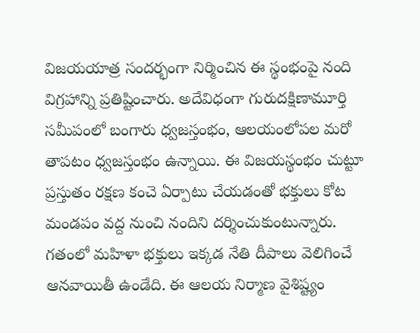విజయయాత్ర సందర్భంగా నిర్మించిన ఈ స్థంభంపై నంది విగ్రహాన్ని ప్రతిష్టించారు. అదేవిధంగా గురుదక్షిణామూర్తి సమీపంలో బంగారు ధ్వజస్తంభం, ఆలయంలోపల మరో తాపటం ధ్వజస్తంభం ఉన్నాయి. ఈ విజయస్థంభం చుట్టూ ప్రస్తుతం రక్షణ కంచె ఏర్పాటు చేయడంతో భక్తులు కోట మండపం వద్ద నుంచి నందిని దర్శించుకుంటున్నారు. గతంలో మహిళా భక్తులు ఇక్కడ నేతి దీపాలు వెలిగించే ఆనవాయితీ ఉండేది. ఈ ఆలయ నిర్మాణ వైశిష్ట్యం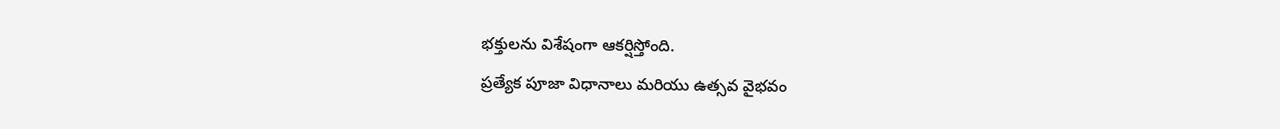భక్తులను విశేషంగా ఆకర్షిస్తోంది.
ప్రత్యేక పూజా విధానాలు మరియు ఉత్సవ వైభవం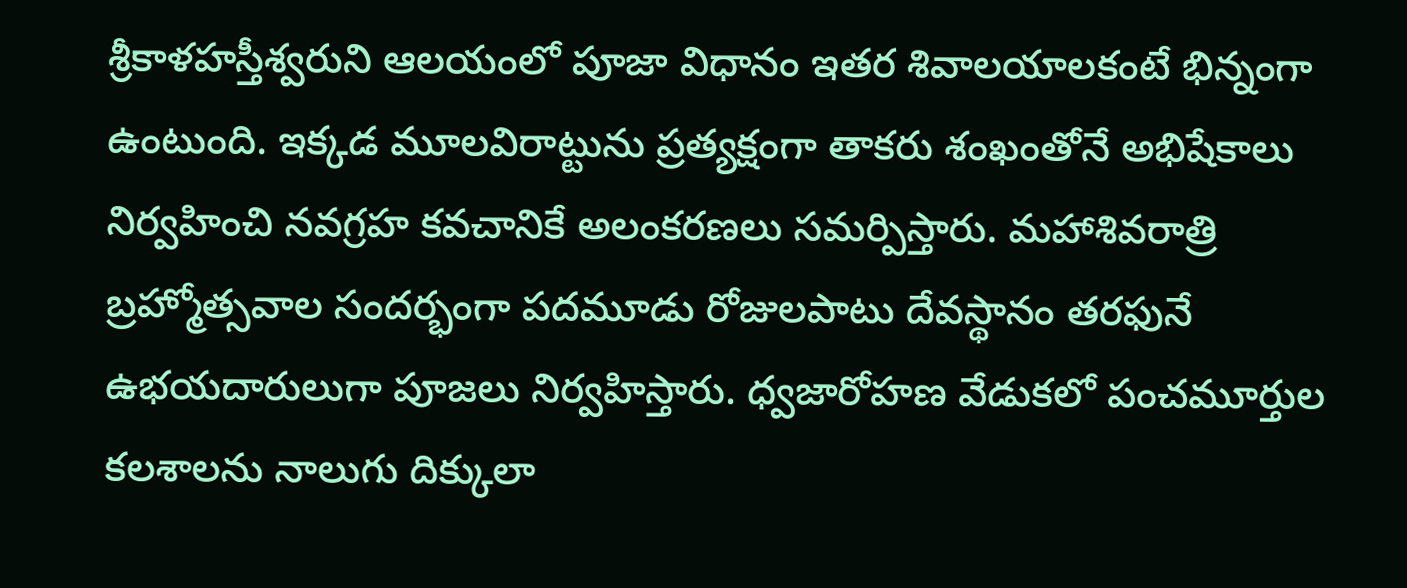శ్రీకాళహస్తీశ్వరుని ఆలయంలో పూజా విధానం ఇతర శివాలయాలకంటే భిన్నంగా ఉంటుంది. ఇక్కడ మూలవిరాట్టును ప్రత్యక్షంగా తాకరు శంఖంతోనే అభిషేకాలు నిర్వహించి నవగ్రహ కవచానికే అలంకరణలు సమర్పిస్తారు. మహాశివరాత్రి బ్రహ్మోత్సవాల సందర్భంగా పదమూడు రోజులపాటు దేవస్థానం తరఫునే ఉభయదారులుగా పూజలు నిర్వహిస్తారు. ధ్వజారోహణ వేడుకలో పంచమూర్తుల కలశాలను నాలుగు దిక్కులా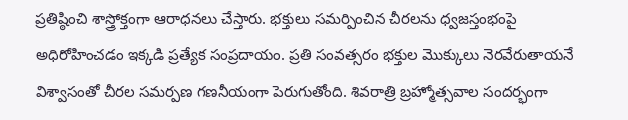ప్రతిష్ఠించి శాస్త్రోక్తంగా ఆరాధనలు చేస్తారు. భక్తులు సమర్పించిన చీరలను ధ్వజస్తంభంపై అధిరోహించడం ఇక్కడి ప్రత్యేక సంప్రదాయం. ప్రతి సంవత్సరం భక్తుల మొక్కులు నెరవేరుతాయనే విశ్వాసంతో చీరల సమర్పణ గణనీయంగా పెరుగుతోంది. శివరాత్రి బ్రహ్మోత్సవాల సందర్భంగా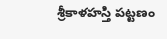శ్రీకాళహస్తి పట్టణం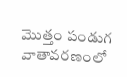మొత్తం పండుగ వాతావరణంలో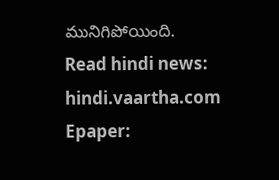మునిగిపోయింది.
Read hindi news: hindi.vaartha.com
Epaper: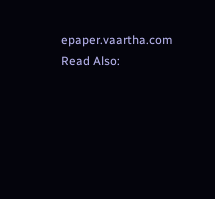epaper.vaartha.com
Read Also: